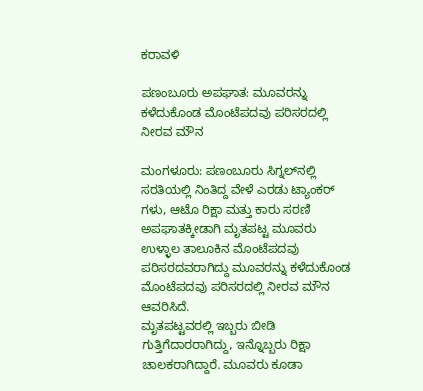ಕರಾವಳಿ

ಪಣಂಬೂರು ಅಪಘಾತ: ಮೂವರನ್ನು ಕಳೆದುಕೊಂಡ ಮೊಂಟೆಪದವು ಪರಿಸರದಲ್ಲಿ ನೀರವ ಮೌನ

ಮಂಗಳೂರು: ಪಣಂಬೂರು ಸಿಗ್ನಲ್‌ನಲ್ಲಿ ಸರತಿಯಲ್ಲಿ ನಿಂತಿದ್ದ ವೇಳೆ ಎರಡು ಟ್ಯಾಂಕರ್ ಗಳು, ಆಟೊ ರಿಕ್ಷಾ ಮತ್ತು ಕಾರು ಸರಣಿ ಅಪಘಾತಕ್ಕೀಡಾಗಿ ಮೃತಪಟ್ಟ ಮೂವರು ಉಳ್ಳಾಲ ತಾಲೂಕಿನ ಮೊಂಟೆಪದವು ಪರಿಸರದವರಾಗಿದ್ದು ಮೂವರನ್ನು ಕಳೆದುಕೊಂಡ ಮೊಂಟೆಪದವು ಪರಿಸರದಲ್ಲಿ ನೀರವ ಮೌನ ಆವರಿಸಿದೆ.
ಮೃತಪಟ್ಟವರಲ್ಲಿ ಇಬ್ಬರು ಬೀಡಿ ಗುತ್ತಿಗೆದಾರರಾಗಿದ್ದು, ಇನ್ನೊಬ್ಬರು ರಿಕ್ಷಾ ಚಾಲಕರಾಗಿದ್ದಾರೆ. ಮೂವರು ಕೂಡಾ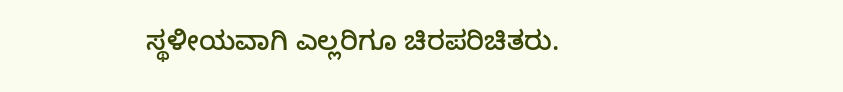ಸ್ಥಳೀಯವಾಗಿ ಎಲ್ಲರಿಗೂ ಚಿರಪರಿಚಿತರು.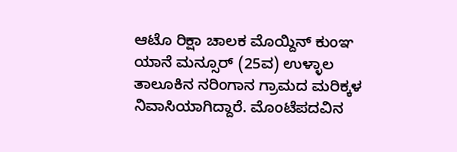ಆಟೊ ರಿಕ್ಷಾ ಚಾಲಕ ಮೊಯ್ದಿನ್ ಕುಂಞ ಯಾನೆ ಮನ್ಸೂರ್ (25ವ) ಉಳ್ಳಾಲ ತಾಲೂಕಿನ ನರಿಂಗಾನ ಗ್ರಾಮದ ಮರಿಕ್ಕಳ ನಿವಾಸಿಯಾಗಿದ್ದಾರೆ. ಮೊಂಟೆಪದವಿನ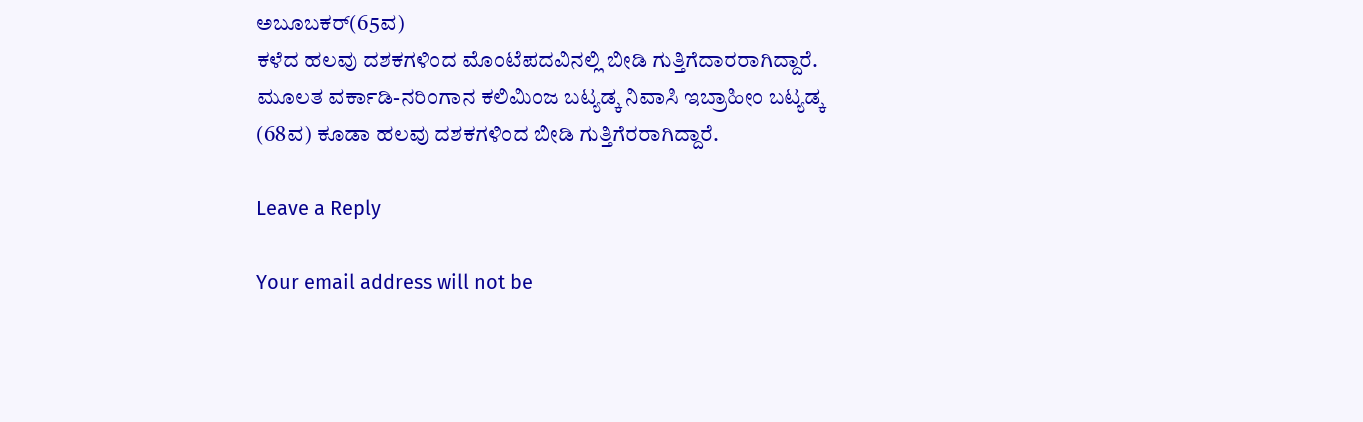ಅಬೂಬಕರ್(65ವ)
ಕಳೆದ ಹಲವು ದಶಕಗಳಿಂದ ಮೊಂಟೆಪದವಿನಲ್ಲಿ ಬೀಡಿ ಗುತ್ತಿಗೆದಾರರಾಗಿದ್ದಾರೆ.
ಮೂಲತ ವರ್ಕಾಡಿ-ನರಿಂಗಾನ ಕಲಿಮಿಂಜ ಬಟ್ಯಡ್ಕ ನಿವಾಸಿ ಇಬ್ರಾಹೀಂ ಬಟ್ಯಡ್ಕ (68ವ) ಕೂಡಾ ಹಲವು ದಶಕಗಳಿಂದ ಬೀಡಿ ಗುತ್ತಿಗೆರರಾಗಿದ್ದಾರೆ.

Leave a Reply

Your email address will not be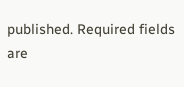published. Required fields are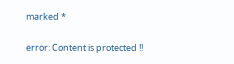marked *

error: Content is protected !!